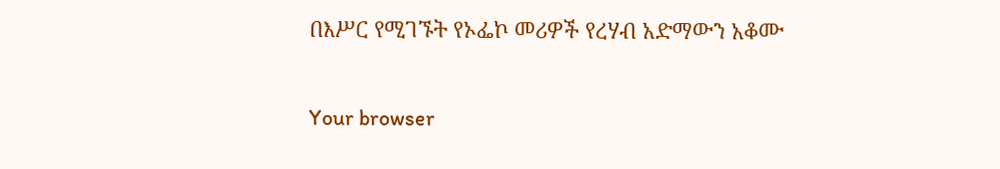በእሥር የሚገኙት የኦፌኮ መሪዎች የረሃብ አድማውን አቆሙ

Your browser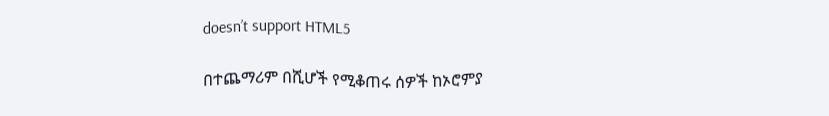doesn’t support HTML5

በተጨማሪም በሺሆች የሚቆጠሩ ሰዎች ከኦሮምያ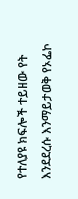የተለያዩ ክፍሎች ተይዘው የት እንደደረሱ እንማይታወቅ የኦፌኮ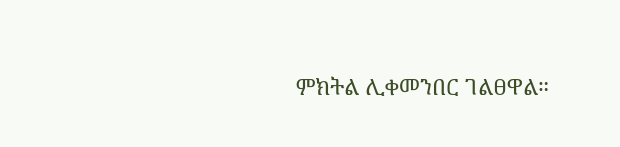ምክትል ሊቀመንበር ገልፀዋል።